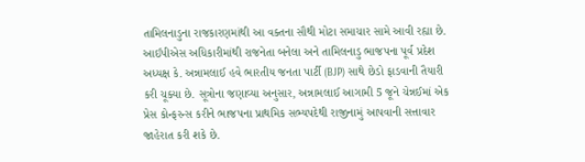તામિલનાડુના રાજકારણમાંથી આ વક્તના સૌથી મોટા સમાચાર સામે આવી રહ્યા છે. આઈપીએસ અધિકારીમાંથી રાજનેતા બનેલા અને તામિલનાડુ ભાજપના પૂર્વ પ્રદેશ અધ્યક્ષ કે. અન્નામલાઈ હવે ભારતીય જનતા પાર્ટી (BJP) સાથે છેડો ફાડવાની તૈયારી કરી ચૂક્યા છે. સૂત્રોના જણાવ્યા અનુસાર, અન્નામલાઈ આગામી 5 જૂને ચેન્નઈમાં એક પ્રેસ કોન્ફરન્સ કરીને ભાજપના પ્રાથમિક સભ્યપદેથી રાજીનામું આપવાની સત્તાવાર જાહેરાત કરી શકે છે.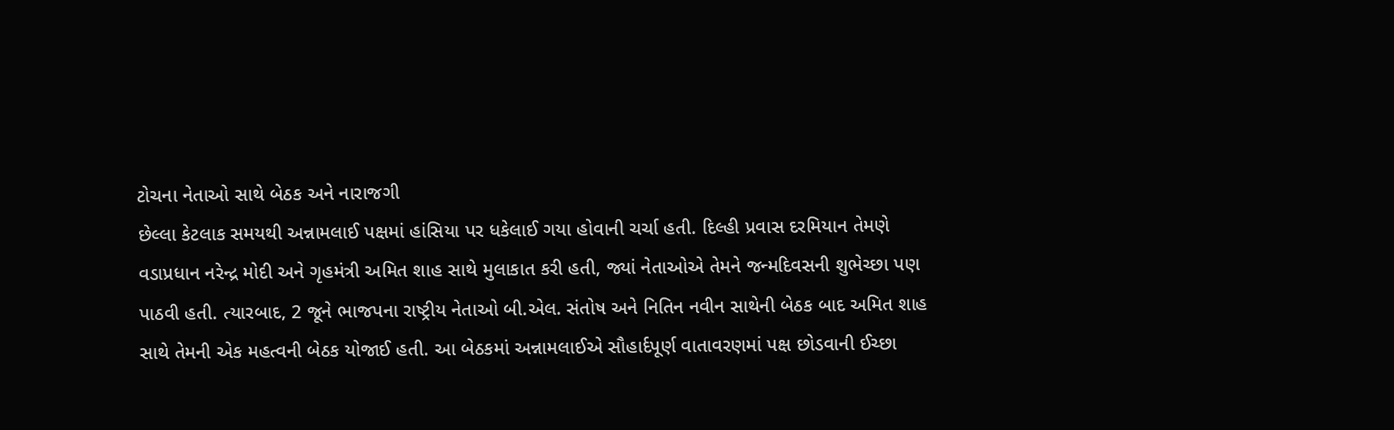ટોચના નેતાઓ સાથે બેઠક અને નારાજગી
છેલ્લા કેટલાક સમયથી અન્નામલાઈ પક્ષમાં હાંસિયા પર ધકેલાઈ ગયા હોવાની ચર્ચા હતી. દિલ્હી પ્રવાસ દરમિયાન તેમણે વડાપ્રધાન નરેન્દ્ર મોદી અને ગૃહમંત્રી અમિત શાહ સાથે મુલાકાત કરી હતી, જ્યાં નેતાઓએ તેમને જન્મદિવસની શુભેચ્છા પણ પાઠવી હતી. ત્યારબાદ, 2 જૂને ભાજપના રાષ્ટ્રીય નેતાઓ બી.એલ. સંતોષ અને નિતિન નવીન સાથેની બેઠક બાદ અમિત શાહ સાથે તેમની એક મહત્વની બેઠક યોજાઈ હતી. આ બેઠકમાં અન્નામલાઈએ સૌહાર્દપૂર્ણ વાતાવરણમાં પક્ષ છોડવાની ઈચ્છા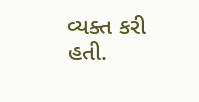વ્યક્ત કરી હતી.